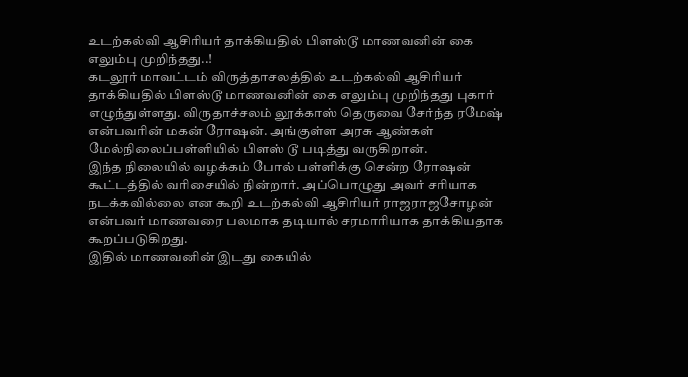உடற்கல்வி ஆசிரியர் தாக்கியதில் பிளஸ்டூ மாணவனின் கை எலும்பு முறிந்தது..!
கடலூர் மாவட்டம் விருத்தாசலத்தில் உடற்கல்வி ஆசிரியர் தாக்கியதில் பிளஸ்டூ மாணவனின் கை எலும்பு முறிந்தது புகார் எழுந்துள்ளது. விருதாச்சலம் லூக்காஸ் தெருவை சேர்ந்த ரமேஷ் என்பவரின் மகன் ரோஷன். அங்குள்ள அரசு ஆண்கள் மேல்நிலைப்பள்ளியில் பிளஸ் டூ படித்து வருகிறான்.
இந்த நிலையில் வழக்கம் போல் பள்ளிக்கு சென்ற ரோஷன் கூட்டத்தில் வரிசையில் நின்றார். அப்பொழுது அவர் சரியாக நடக்கவில்லை என கூறி உடற்கல்வி ஆசிரியர் ராஜராஜசோழன் என்பவர் மாணவரை பலமாக தடியால் சரமாரியாக தாக்கியதாக கூறப்படுகிறது.
இதில் மாணவனின் இடது கையில்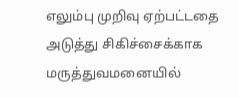எலும்பு முறிவு ஏற்பட்டதை அடுத்து சிகிச்சைக்காக மருத்துவமனையில்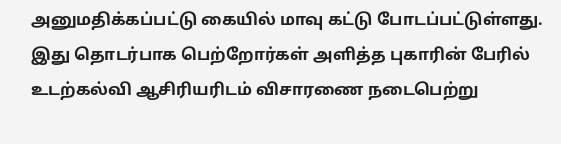அனுமதிக்கப்பட்டு கையில் மாவு கட்டு போடப்பட்டுள்ளது. இது தொடர்பாக பெற்றோர்கள் அளித்த புகாரின் பேரில் உடற்கல்வி ஆசிரியரிடம் விசாரணை நடைபெற்று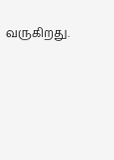வருகிறது.